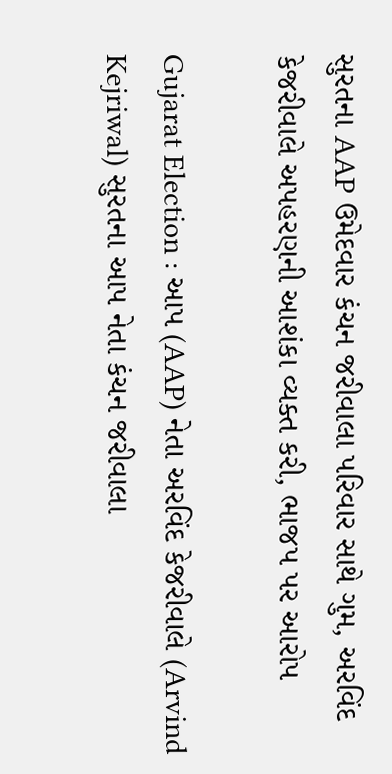સુરતના AAP ઉમેદવાર કંચન જરીવાલા પરિવાર સાથે ગુમ, અરવિંદ કેજરીવાલે અપહરણની આશંકા વ્યક્ત કરી, ભાજપ પર આરોપ

Gujarat Election : આપ (AAP) નેતા અરવિંદ કેજરીવાલે (Arvind Kejriwal) સુરતના આપ નેતા કંચન જરીવાલા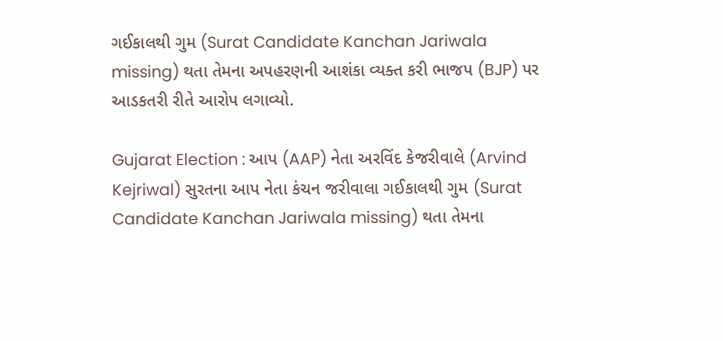ગઈકાલથી ગુમ (Surat Candidate Kanchan Jariwala missing) થતા તેમના અપહરણની આશંકા વ્યક્ત કરી ભાજપ (BJP) પર આડકતરી રીતે આરોપ લગાવ્યો.

Gujarat Election : આપ (AAP) નેતા અરવિંદ કેજરીવાલે (Arvind Kejriwal) સુરતના આપ નેતા કંચન જરીવાલા ગઈકાલથી ગુમ (Surat Candidate Kanchan Jariwala missing) થતા તેમના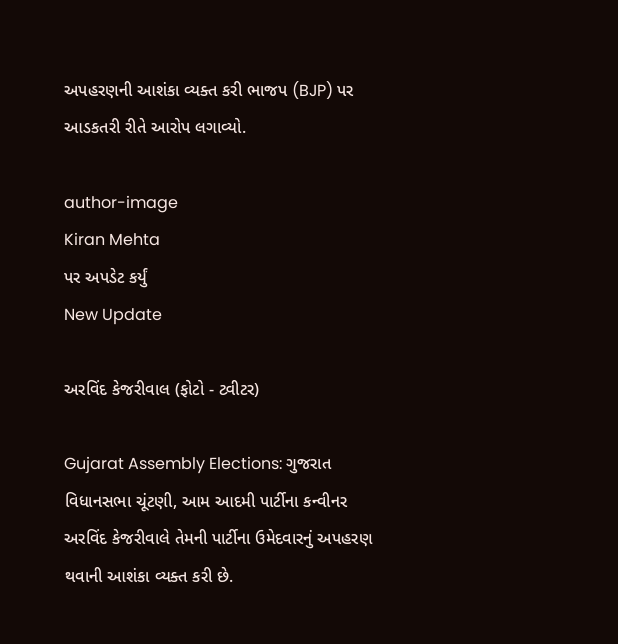અપહરણની આશંકા વ્યક્ત કરી ભાજપ (BJP) પર આડકતરી રીતે આરોપ લગાવ્યો.

author-image
Kiran Mehta
પર અપડેટ કર્યું
New Update

અરવિંદ કેજરીવાલ (ફોટો - ટ્વીટર)

Gujarat Assembly Elections: ગુજરાત વિધાનસભા ચૂંટણી, આમ આદમી પાર્ટીના કન્વીનર અરવિંદ કેજરીવાલે તેમની પાર્ટીના ઉમેદવારનું અપહરણ થવાની આશંકા વ્યક્ત કરી છે.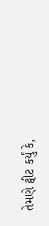તેમણે ટ્વીટ કર્યું કે,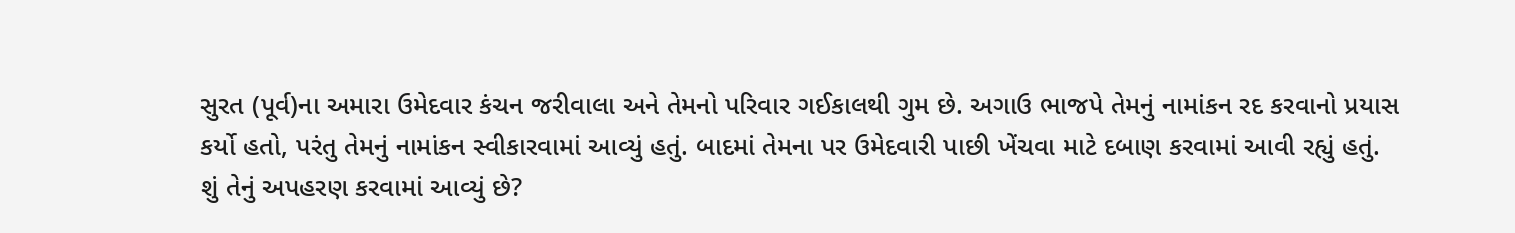સુરત (પૂર્વ)ના અમારા ઉમેદવાર કંચન જરીવાલા અને તેમનો પરિવાર ગઈકાલથી ગુમ છે. અગાઉ ભાજપે તેમનું નામાંકન રદ કરવાનો પ્રયાસ કર્યો હતો, પરંતુ તેમનું નામાંકન સ્વીકારવામાં આવ્યું હતું. બાદમાં તેમના પર ઉમેદવારી પાછી ખેંચવા માટે દબાણ કરવામાં આવી રહ્યું હતું. શું તેનું અપહરણ કરવામાં આવ્યું છે?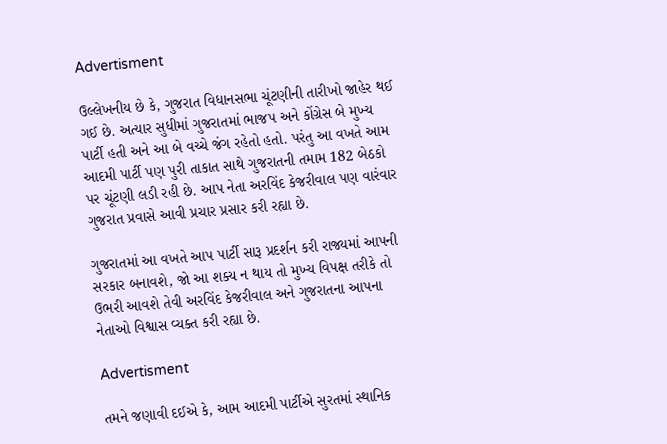Advertisment

ઉલ્લેખનીય છે કે, ગુજરાત વિધાનસભા ચૂંટણીની તારીખો જાહેર થઈ ગઈ છે. અત્યાર સુધીમાં ગુજરાતમાં ભાજપ અને કોંગ્રેસ બે મુખ્ય પાર્ટી હતી અને આ બે વચ્ચે જંગ રહેતો હતો. પરંતુ આ વખતે આમ આદમી પાર્ટી પણ પુરી તાકાત સાથે ગુજરાતની તમામ 182 બેઠકો પર ચૂંટણી લડી રહી છે. આપ નેતા અરવિંદ કેજરીવાલ પણ વારંવાર ગુજરાત પ્રવાસે આવી પ્રચાર પ્રસાર કરી રહ્યા છે.

ગુજરાતમાં આ વખતે આપ પાર્ટી સારૂ પ્રદર્શન કરી રાજ્યમાં આપની સરકાર બનાવશે, જો આ શક્ય ન થાય તો મુખ્ય વિપક્ષ તરીકે તો ઉભરી આવશે તેવી અરવિંદ કેજરીવાલ અને ગુજરાતના આપના નેતાઓ વિશ્વાસ વ્યક્ત કરી રહ્યા છે.

Advertisment

તમને જણાવી દઈએ કે, આમ આદમી પાર્ટીએ સુરતમાં સ્થાનિક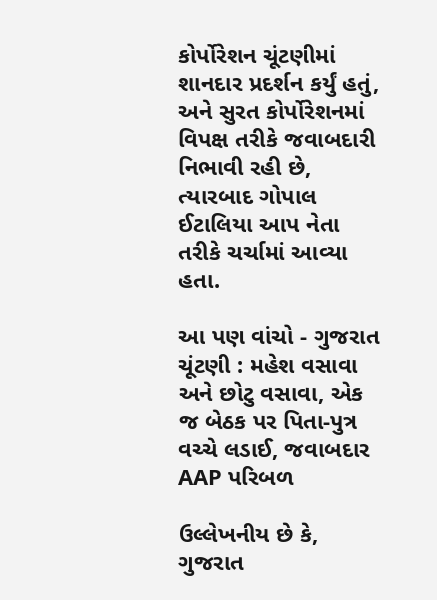કોર્પોરેશન ચૂંટણીમાં શાનદાર પ્રદર્શન કર્યું હતું, અને સુરત કોર્પોરેશનમાં વિપક્ષ તરીકે જવાબદારી નિભાવી રહી છે, ત્યારબાદ ગોપાલ ઈટાલિયા આપ નેતા તરીકે ચર્ચામાં આવ્યા હતા.

આ પણ વાંચો - ગુજરાત ચૂંટણી : મહેશ વસાવા અને છોટુ વસાવા, એક જ બેઠક પર પિતા-પુત્ર વચ્ચે લડાઈ, જવાબદાર AAP પરિબળ

ઉલ્લેખનીય છે કે, ગુજરાત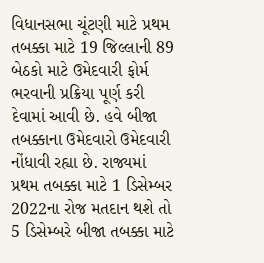વિધાનસભા ચૂંટણી માટે પ્રથમ તબક્કા માટે 19 જિલ્લાની 89 બેઠકો માટે ઉમેદવારી ફોર્મ ભરવાની પ્રક્રિયા પૂર્ણ કરી દેવામાં આવી છે. હવે બીજા તબક્કાના ઉમેદવારો ઉમેદવારી નોંધાવી રહ્યા છે. રાજ્યમાં પ્રથમ તબક્કા માટે 1 ડિસેમ્બર 2022ના રોજ મતદાન થશે તો 5 ડિસેમ્બરે બીજા તબક્કા માટે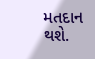મતદાન થશે.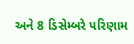અને 8 ડિસેમ્બરે પરિણામ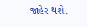જાહેર થશે.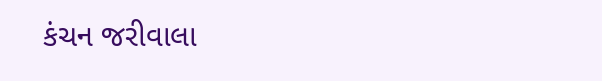કંચન જરીવાલા